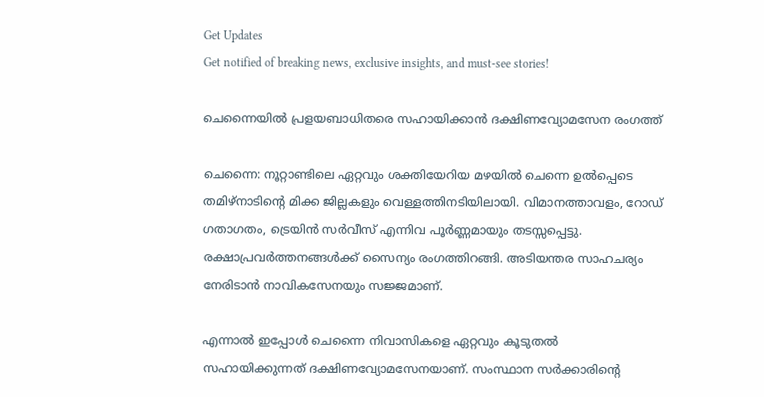Get Updates
Get notified of breaking news, exclusive insights, and must-see stories!

ചെന്നൈയില്‍ പ്രളയബാധിതരെ സഹായിക്കാന്‍ ദക്ഷിണവ്യോമസേന രംഗത്ത്

ചെന്നൈ: നൂറ്റാണ്ടിലെ ഏറ്റവും ശക്തിയേറിയ മഴയില്‍ ചെന്നെ ഉല്‍പ്പെടെ തമിഴ്‌നാടിന്റെ മിക്ക ജില്ലകളും വെള്ളത്തിനടിയിലായി. വിമാനത്താവളം, റോഡ് ഗതാഗതം, ട്രെയിന്‍ സര്‍വീസ് എന്നിവ പൂര്‍ണ്ണമായും തടസ്സപ്പെട്ടു. രക്ഷാപ്രവര്‍ത്തനങ്ങള്‍ക്ക് സൈന്യം രംഗത്തിറങ്ങി. അടിയന്തര സാഹചര്യം നേരിടാന്‍ നാവികസേനയും സജ്ജമാണ്.

എന്നാല്‍ ഇപ്പോള്‍ ചെന്നൈ നിവാസികളെ ഏറ്റവും കൂടുതല്‍ സഹായിക്കുന്നത് ദക്ഷിണവ്യോമസേനയാണ്. സംസ്ഥാന സര്‍ക്കാരിന്റെ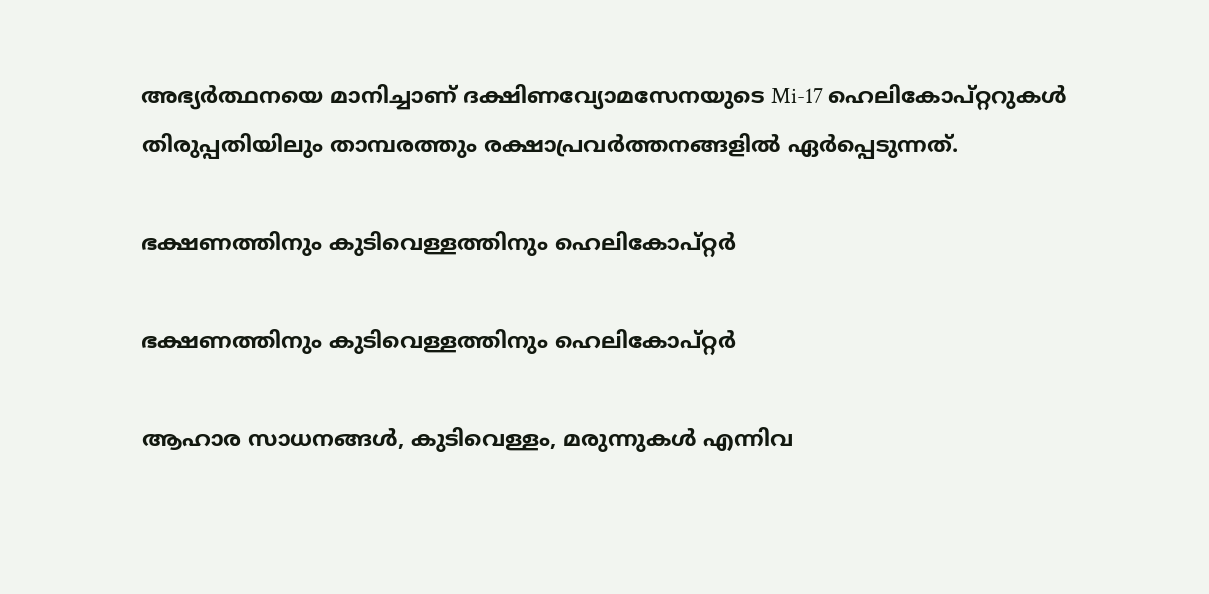അഭ്യര്‍ത്ഥനയെ മാനിച്ചാണ് ദക്ഷിണവ്യോമസേനയുടെ Mi-17 ഹെലികോപ്റ്ററുകള്‍ തിരുപ്പതിയിലും താമ്പരത്തും രക്ഷാപ്രവര്‍ത്തനങ്ങളില്‍ ഏര്‍പ്പെടുന്നത്.

ഭക്ഷണത്തിനും കുടിവെള്ളത്തിനും ഹെലികോപ്റ്റര്‍

ഭക്ഷണത്തിനും കുടിവെള്ളത്തിനും ഹെലികോപ്റ്റര്‍

ആഹാര സാധനങ്ങള്‍, കുടിവെള്ളം, മരുന്നുകള്‍ എന്നിവ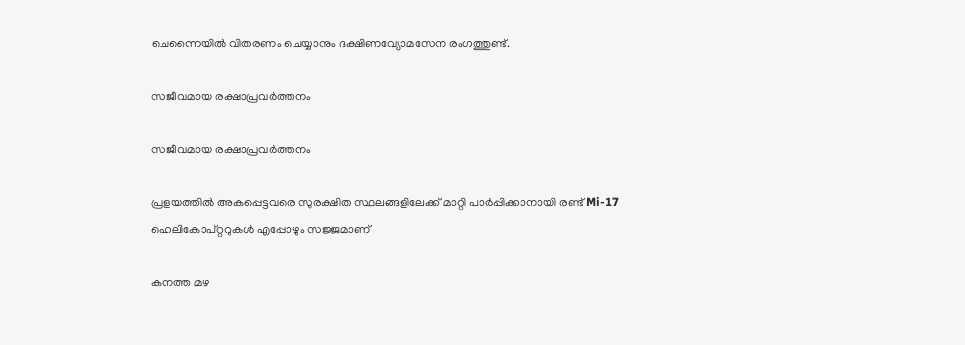ചെന്നൈയില്‍ വിതരണം ചെയ്യാനും ദക്ഷിണവ്യോമസേന രംഗത്തുണ്ട്.

സജീവമായ രക്ഷാപ്രവര്‍ത്തനം

സജീവമായ രക്ഷാപ്രവര്‍ത്തനം

പ്രളയത്തില്‍ അകപ്പെട്ടവരെ സുരക്ഷിത സ്ഥലങ്ങളിലേക്ക് മാറ്റി പാര്‍പ്പിക്കാനായി രണ്ട് Mi-17 ഹെലികോപ്റ്ററുകള്‍ എപ്പോഴും സജ്ജമാണ്

കനത്ത മഴ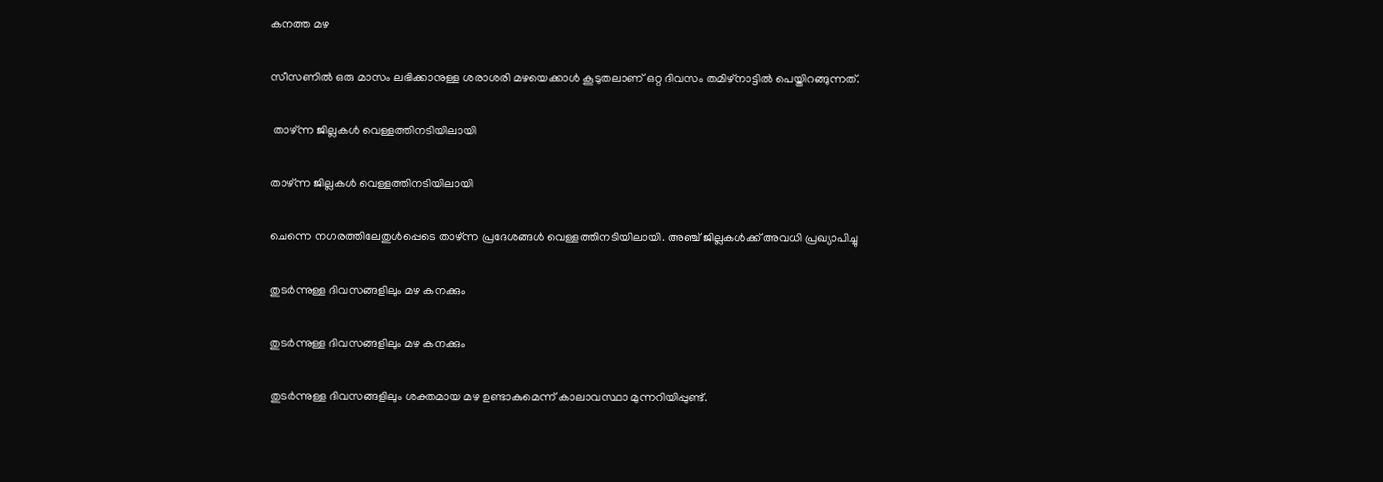കനത്ത മഴ

സീസണില്‍ ഒരു മാസം ലഭിക്കാനുള്ള ശരാശരി മഴയെക്കാള്‍ കൂടുതലാണ് ഒറ്റ ദിവസം തമിഴ്‌നാട്ടില്‍ പെയ്തിറങ്ങുന്നത്.

 താഴ്ന്ന ജില്ലകള്‍ വെള്ളത്തിനടിയിലായി

താഴ്ന്ന ജില്ലകള്‍ വെള്ളത്തിനടിയിലായി

ചെന്നെ നഗരത്തിലേതുള്‍പ്പെടെ താഴ്ന്ന പ്രദേശങ്ങള്‍ വെള്ളത്തിനടിയിലായി. അഞ്ച് ജില്ലകള്‍ക്ക് അവധി പ്രഖ്യാപിച്ചു

തുടര്‍ന്നുള്ള ദിവസങ്ങളിലും മഴ കനക്കും

തുടര്‍ന്നുള്ള ദിവസങ്ങളിലും മഴ കനക്കും

തുടര്‍ന്നുള്ള ദിവസങ്ങളിലും ശക്തമായ മഴ ഉണ്ടാകുമെന്ന് കാലാവസ്ഥാ മുന്നറിയിപ്പുണ്ട്.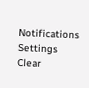Notifications
Settings
Clear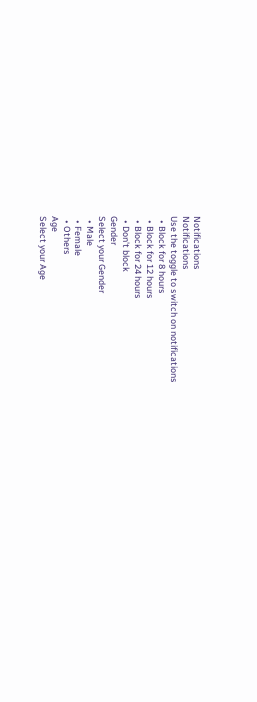Notifications
Notifications
Use the toggle to switch on notifications
  • Block for 8 hours
  • Block for 12 hours
  • Block for 24 hours
  • Don't block
Gender
Select your Gender
  • Male
  • Female
  • Others
Age
Select your Age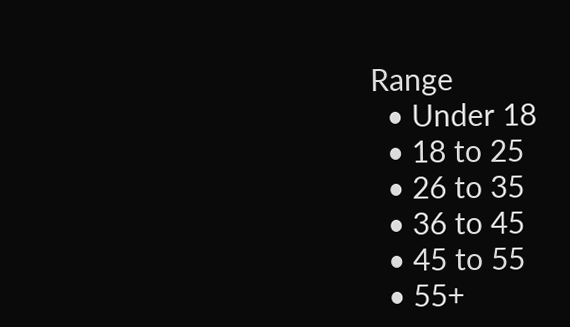Range
  • Under 18
  • 18 to 25
  • 26 to 35
  • 36 to 45
  • 45 to 55
  • 55+